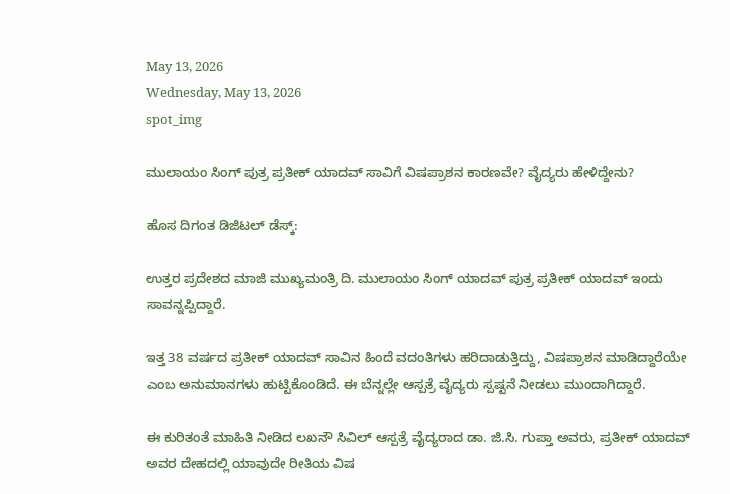May 13, 2026
Wednesday, May 13, 2026
spot_img

ಮುಲಾಯಂ ಸಿಂಗ್ ಪುತ್ರ ಪ್ರತೀಕ್ ಯಾದವ್ ಸಾವಿಗೆ ವಿಷಪ್ರಾಶನ ಕಾರಣವೇ? ವೈದ್ಯರು ಹೇಳಿದ್ದೇನು?

ಹೊಸ ದಿಗಂತ ಡಿಜಿಟಲ್ ಡೆಸ್ಕ್:

ಉತ್ತರ ಪ್ರದೇಶದ ಮಾಜಿ ಮುಖ್ಯಮಂತ್ರಿ ದಿ. ಮುಲಾಯಂ ಸಿಂಗ್ ಯಾದವ್ ಪುತ್ರ ಪ್ರತೀಕ್ ಯಾದವ್ ಇಂದು ಸಾವನ್ನಪ್ಪಿದ್ದಾರೆ.

ಇತ್ತ 38 ವರ್ಷದ ಪ್ರತೀಕ್ ಯಾದವ್ ಸಾವಿನ ಹಿಂದೆ ವದಂತಿಗಳು ಹರಿದಾಡುತ್ತಿದ್ದು, ವಿಷಪ್ರಾಶನ ಮಾಡಿದ್ದಾರೆಯೇ ಎಂಬ ಅನುಮಾನಗಳು ಹುಟ್ಟಿಕೊಂಡಿದೆ. ಈ ಬೆನ್ನಲ್ಲೇ ಆಸ್ಪತ್ರೆ ವೈದ್ಯರು ಸ್ಪಷ್ಟನೆ ನೀಡಲು ಮುಂದಾಗಿದ್ದಾರೆ.

ಈ ಕುರಿತಂತೆ ಮಾಹಿತಿ ನೀಡಿದ ಲಖನೌ ಸಿವಿಲ್ ಆಸ್ಪತ್ರೆ ವೈದ್ಯರಾದ ಡಾ. ಜಿ.ಸಿ. ಗುಪ್ತಾ ಅವರು, ಪ್ರತೀಕ್ ಯಾದವ್ ಅವರ ದೇಹದಲ್ಲಿ ಯಾವುದೇ ರೀತಿಯ ವಿಷ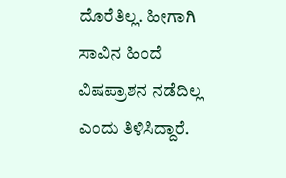ದೊರೆತಿಲ್ಲ. ಹೀಗಾಗಿ ಸಾವಿನ ಹಿಂದೆ ವಿಷಪ್ರಾಶನ ನಡೆದಿಲ್ಲ ಎಂದು ತಿಳಿಸಿದ್ದಾರೆ.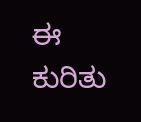ಈ ಕುರಿತು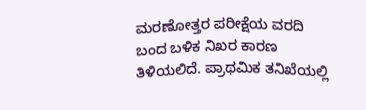ಮರಣೋತ್ತರ ಪರೀಕ್ಷೆಯ ವರದಿ ಬಂದ ಬಳಿಕ ನಿಖರ ಕಾರಣ ತಿಳಿಯಲಿದೆ. ಪ್ರಾಥಮಿಕ ತನಿಖೆಯಲ್ಲಿ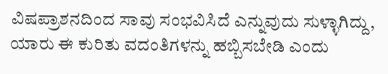ವಿಷಪ್ರಾಶನದಿಂದ ಸಾವು ಸಂಭವಿಸಿದೆ ಎನ್ನುವುದು ಸುಳ್ಳಾಗಿದ್ದು, ಯಾರು ಈ ಕುರಿತು ವದಂತಿಗಳನ್ನು ಹಬ್ಬಿಸಬೇಡಿ ಎಂದು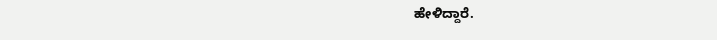ಹೇಳಿದ್ದಾರೆ.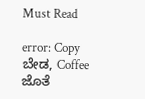Must Read

error: Copy ಬೇಡ, Coffee ಜೊತೆ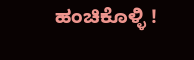ಹಂಚಿಕೊಳ್ಳಿ !